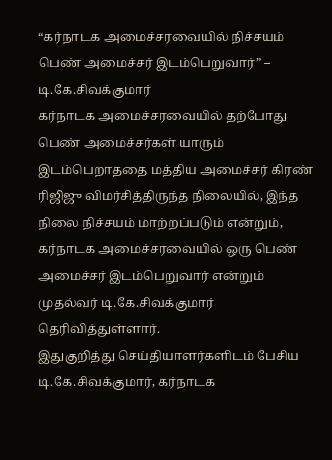“கர்நாடக அமைச்சரவையில் நிச்சயம் பெண் அமைச்சர் இடம்பெறுவார்” – டி.கே.சிவக்குமார்
கர்நாடக அமைச்சரவையில் தற்போது பெண் அமைச்சர்கள் யாரும் இடம்பெறாததை மத்திய அமைச்சர் கிரண் ரிஜிஜு விமர்சித்திருந்த நிலையில், இந்த நிலை நிச்சயம் மாற்றப்படும் என்றும், கர்நாடக அமைச்சரவையில் ஒரு பெண் அமைச்சர் இடம்பெறுவார் என்றும் முதல்வர் டி.கே.சிவக்குமார் தெரிவித்துள்ளார்.
இதுகுறித்து செய்தியாளர்களிடம் பேசிய டி.கே.சிவக்குமார், கர்நாடக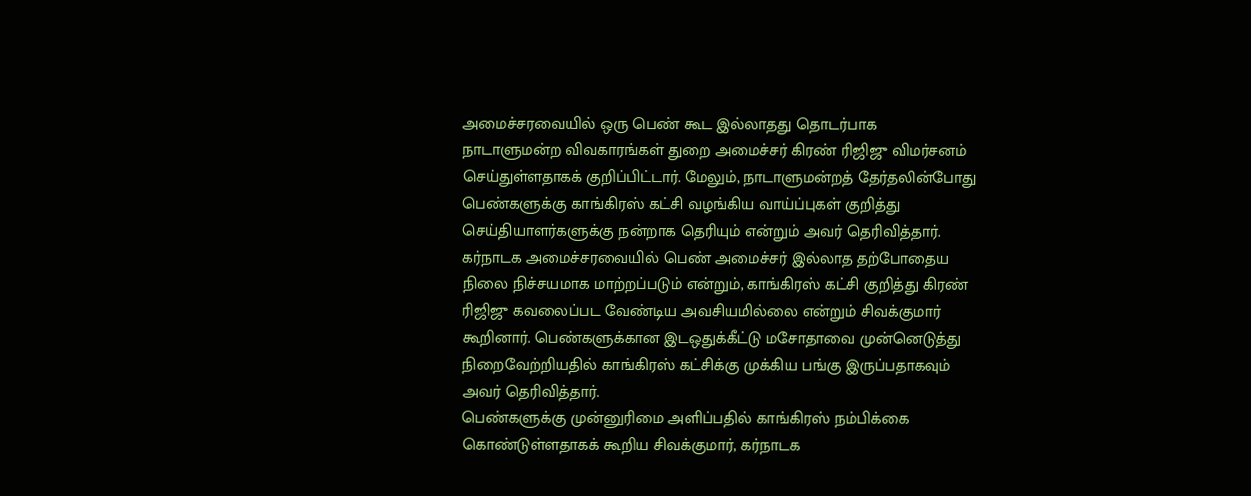அமைச்சரவையில் ஒரு பெண் கூட இல்லாதது தொடர்பாக நாடாளுமன்ற விவகாரங்கள் துறை அமைச்சர் கிரண் ரிஜிஜு விமர்சனம் செய்துள்ளதாகக் குறிப்பிட்டார். மேலும், நாடாளுமன்றத் தேர்தலின்போது பெண்களுக்கு காங்கிரஸ் கட்சி வழங்கிய வாய்ப்புகள் குறித்து செய்தியாளர்களுக்கு நன்றாக தெரியும் என்றும் அவர் தெரிவித்தார்.
கர்நாடக அமைச்சரவையில் பெண் அமைச்சர் இல்லாத தற்போதைய நிலை நிச்சயமாக மாற்றப்படும் என்றும், காங்கிரஸ் கட்சி குறித்து கிரண் ரிஜிஜு கவலைப்பட வேண்டிய அவசியமில்லை என்றும் சிவக்குமார் கூறினார். பெண்களுக்கான இடஒதுக்கீட்டு மசோதாவை முன்னெடுத்து நிறைவேற்றியதில் காங்கிரஸ் கட்சிக்கு முக்கிய பங்கு இருப்பதாகவும் அவர் தெரிவித்தார்.
பெண்களுக்கு முன்னுரிமை அளிப்பதில் காங்கிரஸ் நம்பிக்கை கொண்டுள்ளதாகக் கூறிய சிவக்குமார், கர்நாடக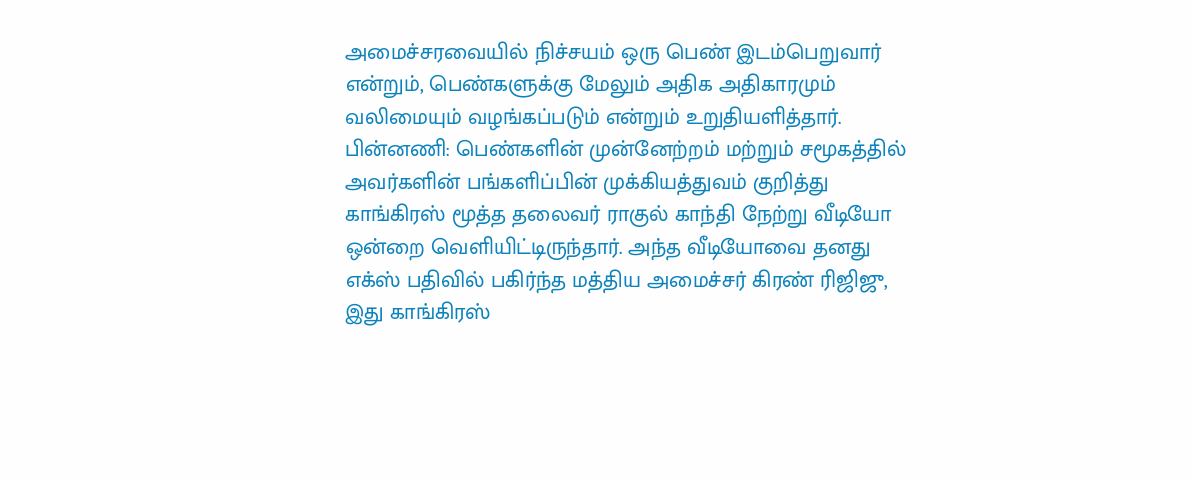அமைச்சரவையில் நிச்சயம் ஒரு பெண் இடம்பெறுவார் என்றும், பெண்களுக்கு மேலும் அதிக அதிகாரமும் வலிமையும் வழங்கப்படும் என்றும் உறுதியளித்தார்.
பின்னணி: பெண்களின் முன்னேற்றம் மற்றும் சமூகத்தில் அவர்களின் பங்களிப்பின் முக்கியத்துவம் குறித்து காங்கிரஸ் மூத்த தலைவர் ராகுல் காந்தி நேற்று வீடியோ ஒன்றை வெளியிட்டிருந்தார். அந்த வீடியோவை தனது எக்ஸ் பதிவில் பகிர்ந்த மத்திய அமைச்சர் கிரண் ரிஜிஜு, இது காங்கிரஸ்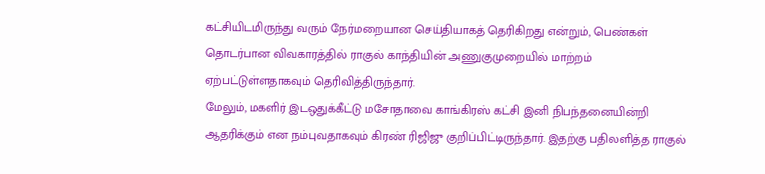கட்சியிடமிருந்து வரும் நேர்மறையான செய்தியாகத் தெரிகிறது என்றும், பெண்கள் தொடர்பான விவகாரத்தில் ராகுல் காந்தியின் அணுகுமுறையில் மாற்றம் ஏற்பட்டுள்ளதாகவும் தெரிவித்திருந்தார்.
மேலும், மகளிர் இடஒதுக்கீட்டு மசோதாவை காங்கிரஸ் கட்சி இனி நிபந்தனையின்றி ஆதரிக்கும் என நம்புவதாகவும் கிரண் ரிஜிஜு குறிப்பிட்டிருந்தார். இதற்கு பதிலளித்த ராகுல்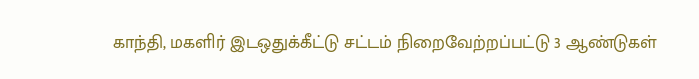காந்தி, மகளிர் இடஒதுக்கீட்டு சட்டம் நிறைவேற்றப்பட்டு 3 ஆண்டுகள்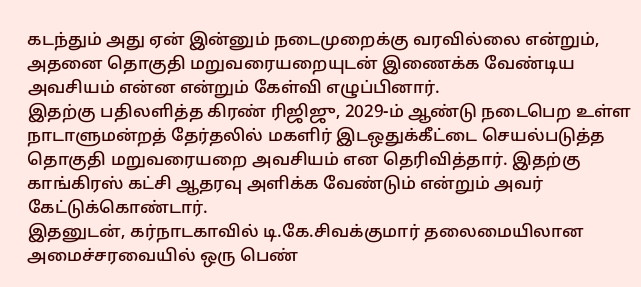கடந்தும் அது ஏன் இன்னும் நடைமுறைக்கு வரவில்லை என்றும், அதனை தொகுதி மறுவரையறையுடன் இணைக்க வேண்டிய அவசியம் என்ன என்றும் கேள்வி எழுப்பினார்.
இதற்கு பதிலளித்த கிரண் ரிஜிஜு, 2029-ம் ஆண்டு நடைபெற உள்ள நாடாளுமன்றத் தேர்தலில் மகளிர் இடஒதுக்கீட்டை செயல்படுத்த தொகுதி மறுவரையறை அவசியம் என தெரிவித்தார். இதற்கு காங்கிரஸ் கட்சி ஆதரவு அளிக்க வேண்டும் என்றும் அவர் கேட்டுக்கொண்டார்.
இதனுடன், கர்நாடகாவில் டி.கே.சிவக்குமார் தலைமையிலான அமைச்சரவையில் ஒரு பெண்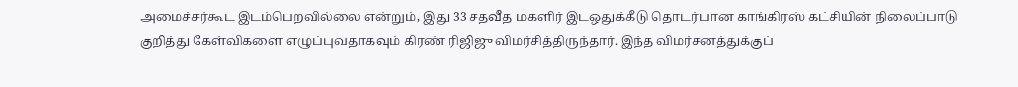அமைச்சர்கூட இடம்பெறவில்லை என்றும், இது 33 சதவீத மகளிர் இடஒதுக்கீடு தொடர்பான காங்கிரஸ் கட்சியின் நிலைப்பாடு குறித்து கேள்விகளை எழுப்புவதாகவும் கிரண் ரிஜிஜு விமர்சித்திருந்தார். இந்த விமர்சனத்துக்குப்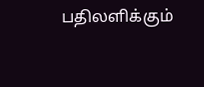பதிலளிக்கும்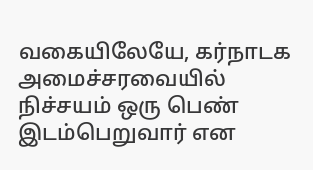வகையிலேயே, கர்நாடக அமைச்சரவையில் நிச்சயம் ஒரு பெண் இடம்பெறுவார் என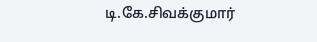டி.கே.சிவக்குமார்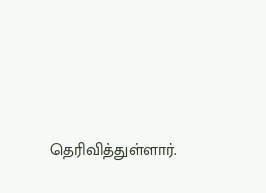தெரிவித்துள்ளார்.